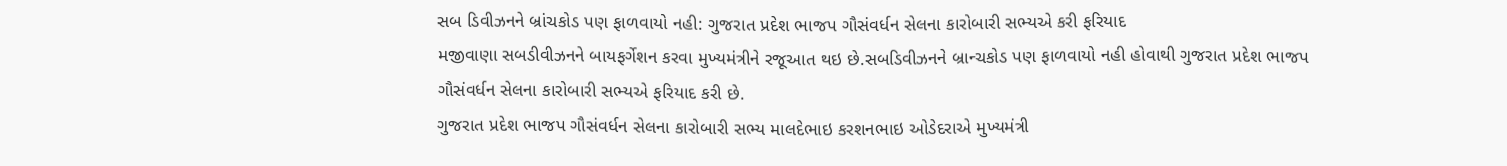સબ ડિવીઝનને બ્રાંચકોડ પણ ફાળવાયો નહી: ગુજરાત પ્રદેશ ભાજપ ગૌસંવર્ધન સેલના કારોબારી સભ્યએ કરી ફરિયાદ
મજીવાણા સબડીવીઝનને બાયફર્ગેશન કરવા મુખ્યમંત્રીને રજૂઆત થઇ છે.સબડિવીઝનને બ્રાન્ચકોડ પણ ફાળવાયો નહી હોવાથી ગુજરાત પ્રદેશ ભાજપ ગૌસંવર્ધન સેલના કારોબારી સભ્યએ ફરિયાદ કરી છે.
ગુજરાત પ્રદેશ ભાજપ ગૌસંવર્ધન સેલના કારોબારી સભ્ય માલદેભાઇ કરશનભાઇ ઓડેદરાએ મુખ્યમંત્રી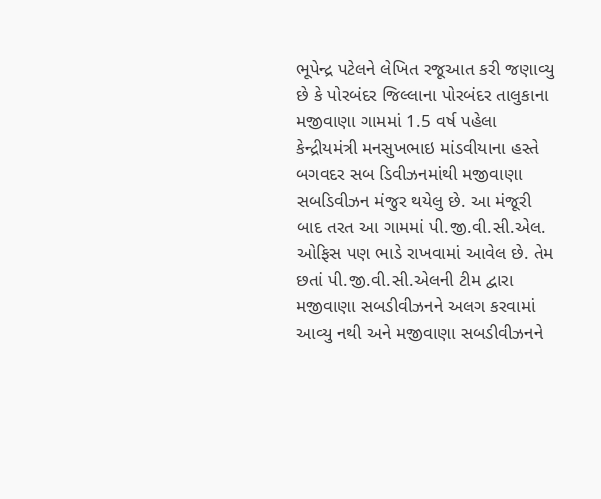ભૂપેન્દ્ર પટેલને લેખિત રજૂઆત કરી જણાવ્યુ છે કે પોરબંદર જિલ્લાના પોરબંદર તાલુકાના મજીવાણા ગામમાં 1.5 વર્ષ પહેલા કેન્દ્રીયમંત્રી મનસુખભાઇ માંડવીયાના હસ્તે બગવદર સબ ડિવીઝનમાંથી મજીવાણા સબડિવીઝન મંજુર થયેલુ છે. આ મંજૂરી બાદ તરત આ ગામમાં પી.જી.વી.સી.એલ. ઓફિસ પણ ભાડે રાખવામાં આવેલ છે. તેમ છતાં પી.જી.વી.સી.એલની ટીમ દ્વારા મજીવાણા સબડીવીઝનને અલગ કરવામાં આવ્યુ નથી અને મજીવાણા સબડીવીઝનને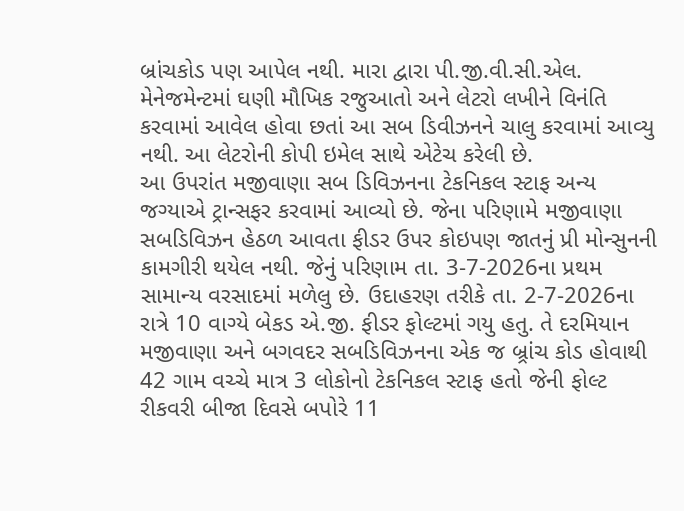બ્રાંચકોડ પણ આપેલ નથી. મારા દ્વારા પી.જી.વી.સી.એલ. મેનેજમેન્ટમાં ઘણી મૌખિક રજુઆતો અને લેટરો લખીને વિનંતિ કરવામાં આવેલ હોવા છતાં આ સબ ડિવીઝનને ચાલુ કરવામાં આવ્યુ નથી. આ લેટરોની કોપી ઇમેલ સાથે એટેચ કરેલી છે.
આ ઉપરાંત મજીવાણા સબ ડિવિઝનના ટેકનિકલ સ્ટાફ અન્ય જગ્યાએ ટ્રાન્સફર કરવામાં આવ્યો છે. જેના પરિણામે મજીવાણા સબડિવિઝન હેઠળ આવતા ફીડર ઉપર કોઇપણ જાતનું પ્રી મોન્સુનની કામગીરી થયેલ નથી. જેનું પરિણામ તા. 3-7-2026ના પ્રથમ સામાન્ય વરસાદમાં મળેલુ છે. ઉદાહરણ તરીકે તા. 2-7-2026ના રાત્રે 10 વાગ્યે બેકડ એ.જી. ફીડર ફોલ્ટમાં ગયુ હતુ. તે દરમિયાન મજીવાણા અને બગવદર સબડિવિઝનના એક જ બ્ર્રાંચ કોડ હોવાથી 42 ગામ વચ્ચે માત્ર 3 લોકોનો ટેકનિકલ સ્ટાફ હતો જેની ફોલ્ટ રીકવરી બીજા દિવસે બપોરે 11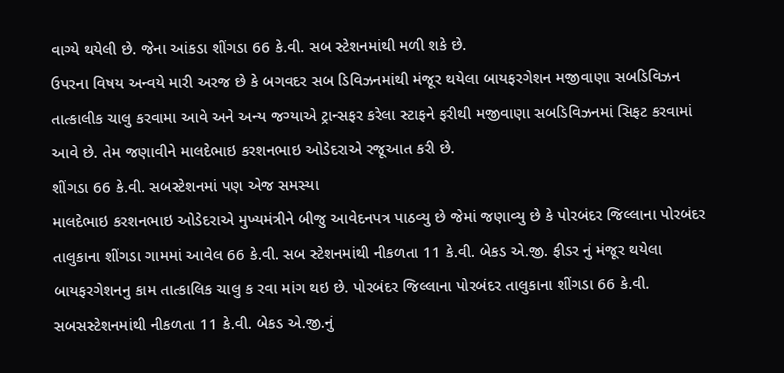વાગ્યે થયેલી છે. જેના આંકડા શીંગડા 66 કે.વી. સબ સ્ટેશનમાંથી મળી શકે છે.
ઉપરના વિષય અન્વયે મારી અરજ છે કે બગવદર સબ ડિવિઝનમાંથી મંજૂર થયેલા બાયફરગેશન મજીવાણા સબડિવિઝન તાત્કાલીક ચાલુ કરવામા આવે અને અન્ય જગ્યાએ ટ્રાન્સફર કરેલા સ્ટાફને ફરીથી મજીવાણા સબડિવિઝનમાં સિફટ કરવામાં આવે છે. તેમ જણાવીને માલદેભાઇ કરશનભાઇ ઓડેદરાએ રજૂઆત કરી છે.
શીંગડા 66 કે.વી. સબસ્ટેશનમાં પણ એજ સમસ્યા
માલદેભાઇ કરશનભાઇ ઓડેદરાએ મુખ્યમંત્રીને બીજુ આવેદનપત્ર પાઠવ્યુ છે જેમાં જણાવ્યુ છે કે પોરબંદર જિલ્લાના પોરબંદર તાલુકાના શીંગડા ગામમાં આવેલ 66 કે.વી. સબ સ્ટેશનમાંથી નીકળતા 11 કે.વી. બેકડ એ.જી. ફીડર નું મંજૂર થયેલા બાયફરગેશનનુ કામ તાત્કાલિક ચાલુ ક રવા માંગ થઇ છે. પોરબંદર જિલ્લાના પોરબંદર તાલુકાના શીંગડા 66 કે.વી. સબસસ્ટેશનમાંથી નીકળતા 11 કે.વી. બેકડ એ.જી.નું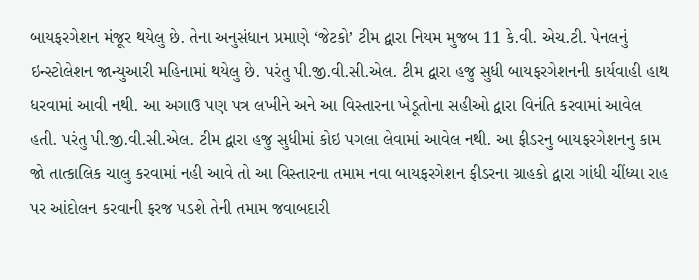બાયફરગેશન મંજૂર થયેલુ છે. તેના અનુસંધાન પ્રમાણે ‘જેટકો’ ટીમ દ્વારા નિયમ મુજબ 11 કે.વી. એચ.ટી. પેનલનું ઇન્સ્ટોલેશન જાન્યુઆરી મહિનામાં થયેલુ છે. પરંતુ પી.જી.વી.સી.એલ. ટીમ દ્વારા હજુ સુધી બાયફરગેશનની કાર્યવાહી હાથ ધરવામાં આવી નથી. આ અગાઉ પણ પત્ર લખીને અને આ વિસ્તારના ખેડૂતોના સહીઓ દ્વારા વિનંતિ કરવામાં આવેલ હતી. પરંતુ પી.જી.વી.સી.એલ. ટીમ દ્વારા હજુ સુધીમાં કોઇ પગલા લેવામાં આવેલ નથી. આ ફીડરનુ બાયફરગેશનનુ કામ જો તાત્કાલિક ચાલુ કરવામાં નહી આવે તો આ વિસ્તારના તમામ નવા બાયફરગેશન ફીડરના ગ્રાહકો દ્વારા ગાંધી ચીંધ્યા રાહ પર આંદોલન કરવાની ફરજ પડશે તેની તમામ જવાબદારી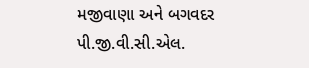મજીવાણા અને બગવદર પી.જી.વી.સી.એલ.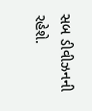સબ ડીવીઝનની રહેશે.